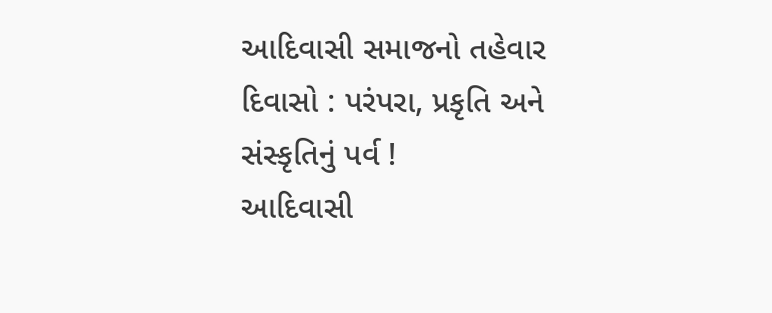આદિવાસી સમાજનો તહેવાર દિવાસો : પરંપરા, પ્રકૃતિ અને સંસ્કૃતિનું પર્વ !
આદિવાસી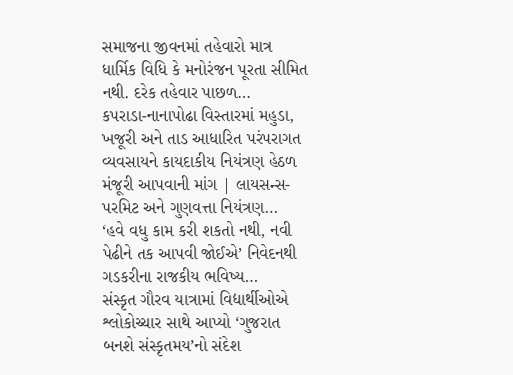સમાજના જીવનમાં તહેવારો માત્ર ધાર્મિક વિધિ કે મનોરંજન પૂરતા સીમિત નથી. દરેક તહેવાર પાછળ…
કપરાડા-નાનાપોઢા વિસ્તારમાં મહુડા, ખજૂરી અને તાડ આધારિત પરંપરાગત વ્યવસાયને કાયદાકીય નિયંત્રણ હેઠળ મંજૂરી આપવાની માંગ | લાયસન્સ-પરમિટ અને ગુણવત્તા નિયંત્રણ…
‘હવે વધુ કામ કરી શકતો નથી, નવી પેઢીને તક આપવી જોઈએ’ નિવેદનથી ગડકરીના રાજકીય ભવિષ્ય…
સંસ્કૃત ગૌરવ યાત્રામાં વિદ્યાર્થીઓએ શ્લોકોચ્ચાર સાથે આપ્યો ‘ગુજરાત બનશે સંસ્કૃતમય’નો સંદેશ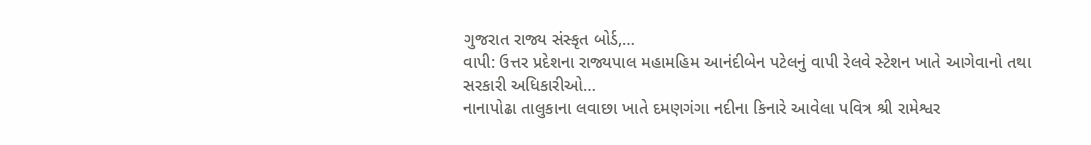ગુજરાત રાજ્ય સંસ્કૃત બોર્ડ,…
વાપી: ઉત્તર પ્રદેશના રાજ્યપાલ મહામહિમ આનંદીબેન પટેલનું વાપી રેલવે સ્ટેશન ખાતે આગેવાનો તથા સરકારી અધિકારીઓ…
નાનાપોઢા તાલુકાના લવાછા ખાતે દમણગંગા નદીના કિનારે આવેલા પવિત્ર શ્રી રામેશ્વર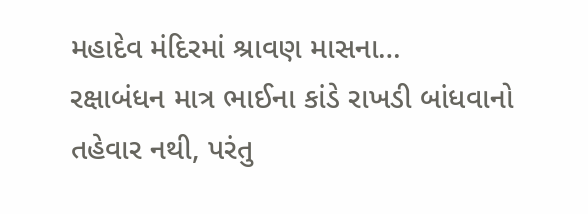મહાદેવ મંદિરમાં શ્રાવણ માસના…
રક્ષાબંધન માત્ર ભાઈના કાંડે રાખડી બાંધવાનો તહેવાર નથી, પરંતુ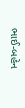ભાઈ-બહેન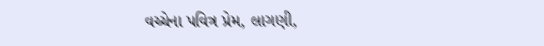વચ્ચેના પવિત્ર પ્રેમ, લાગણી,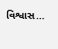વિશ્વાસ…